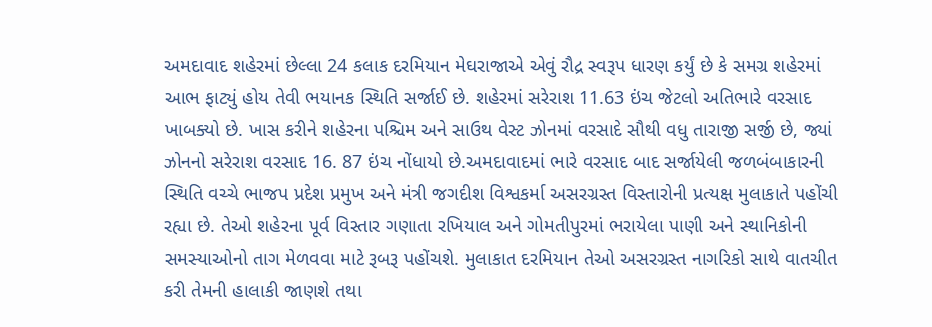અમદાવાદ શહેરમાં છેલ્લા 24 કલાક દરમિયાન મેઘરાજાએ એવું રૌદ્ર સ્વરૂપ ધારણ કર્યું છે કે સમગ્ર શહેરમાં આભ ફાટ્યું હોય તેવી ભયાનક સ્થિતિ સર્જાઈ છે. શહેરમાં સરેરાશ 11.63 ઇંચ જેટલો અતિભારે વરસાદ ખાબક્યો છે. ખાસ કરીને શહેરના પશ્ચિમ અને સાઉથ વેસ્ટ ઝોનમાં વરસાદે સૌથી વધુ તારાજી સર્જી છે, જ્યાં ઝોનનો સરેરાશ વરસાદ 16. 87 ઇંચ નોંધાયો છે.અમદાવાદમાં ભારે વરસાદ બાદ સર્જાયેલી જળબંબાકારની સ્થિતિ વચ્ચે ભાજપ પ્રદેશ પ્રમુખ અને મંત્રી જગદીશ વિશ્વકર્મા અસરગ્રસ્ત વિસ્તારોની પ્રત્યક્ષ મુલાકાતે પહોંચી રહ્યા છે. તેઓ શહેરના પૂર્વ વિસ્તાર ગણાતા રખિયાલ અને ગોમતીપુરમાં ભરાયેલા પાણી અને સ્થાનિકોની સમસ્યાઓનો તાગ મેળવવા માટે રૂબરૂ પહોંચશે. મુલાકાત દરમિયાન તેઓ અસરગ્રસ્ત નાગરિકો સાથે વાતચીત કરી તેમની હાલાકી જાણશે તથા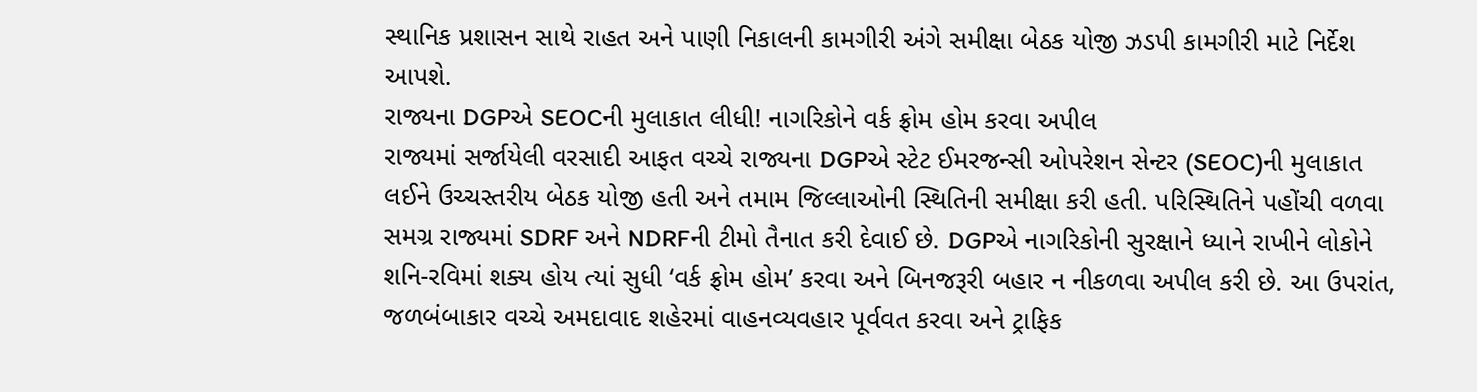સ્થાનિક પ્રશાસન સાથે રાહત અને પાણી નિકાલની કામગીરી અંગે સમીક્ષા બેઠક યોજી ઝડપી કામગીરી માટે નિર્દેશ આપશે.
રાજ્યના DGPએ SEOCની મુલાકાત લીધી! નાગરિકોને વર્ક ફ્રોમ હોમ કરવા અપીલ
રાજ્યમાં સર્જાયેલી વરસાદી આફત વચ્ચે રાજ્યના DGPએ સ્ટેટ ઈમરજન્સી ઓપરેશન સેન્ટર (SEOC)ની મુલાકાત લઈને ઉચ્ચસ્તરીય બેઠક યોજી હતી અને તમામ જિલ્લાઓની સ્થિતિની સમીક્ષા કરી હતી. પરિસ્થિતિને પહોંચી વળવા સમગ્ર રાજ્યમાં SDRF અને NDRFની ટીમો તૈનાત કરી દેવાઈ છે. DGPએ નાગરિકોની સુરક્ષાને ધ્યાને રાખીને લોકોને શનિ-રવિમાં શક્ય હોય ત્યાં સુધી ‘વર્ક ફ્રોમ હોમ’ કરવા અને બિનજરૂરી બહાર ન નીકળવા અપીલ કરી છે. આ ઉપરાંત, જળબંબાકાર વચ્ચે અમદાવાદ શહેરમાં વાહનવ્યવહાર પૂર્વવત કરવા અને ટ્રાફિક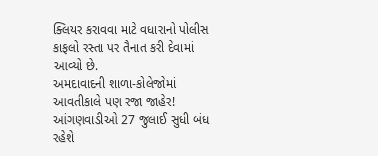ક્લિયર કરાવવા માટે વધારાનો પોલીસ કાફલો રસ્તા પર તૈનાત કરી દેવામાં આવ્યો છે.
અમદાવાદની શાળા-કોલેજોમાં આવતીકાલે પણ રજા જાહેર! આંગણવાડીઓ 27 જુલાઈ સુધી બંધ રહેશે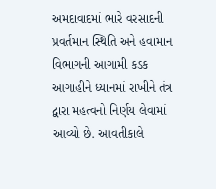અમદાવાદમાં ભારે વરસાદની પ્રવર્તમાન સ્થિતિ અને હવામાન વિભાગની આગામી કડક આગાહીને ધ્યાનમાં રાખીને તંત્ર દ્વારા મહત્વનો નિર્ણય લેવામાં આવ્યો છે. આવતીકાલે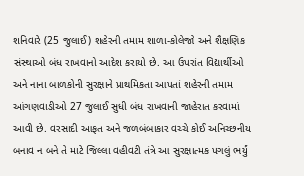શનિવારે (25 જુલાઈ) શહેરની તમામ શાળા-કોલેજો અને શૈક્ષણિક સંસ્થાઓ બંધ રાખવાનો આદેશ કરાયો છે. આ ઉપરાંત વિદ્યાર્થીઓ અને નાના બાળકોની સુરક્ષાને પ્રાથમિકતા આપતાં શહેરની તમામ આંગણવાડીઓ 27 જુલાઈ સુધી બંધ રાખવાની જાહેરાત કરવામાં આવી છે. વરસાદી આફત અને જળબંબાકાર વચ્ચે કોઈ અનિચ્છનીય બનાવ ન બને તે માટે જિલ્લા વહીવટી તંત્રે આ સુરક્ષાત્મક પગલું ભર્યું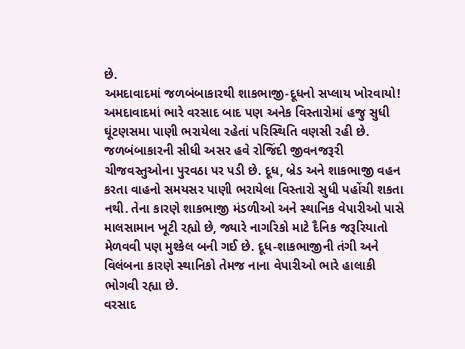છે.
અમદાવાદમાં જળબંબાકારથી શાકભાજી-દૂધનો સપ્લાય ખોરવાયો!
અમદાવાદમાં ભારે વરસાદ બાદ પણ અનેક વિસ્તારોમાં હજુ સુધી ઘૂંટણસમા પાણી ભરાયેલા રહેતાં પરિસ્થિતિ વણસી રહી છે. જળબંબાકારની સીધી અસર હવે રોજિંદી જીવનજરૂરી ચીજવસ્તુઓના પુરવઠા પર પડી છે. દૂધ, બ્રેડ અને શાકભાજી વહન કરતા વાહનો સમયસર પાણી ભરાયેલા વિસ્તારો સુધી પહોંચી શકતા નથી. તેના કારણે શાકભાજી મંડળીઓ અને સ્થાનિક વેપારીઓ પાસે માલસામાન ખૂટી રહ્યો છે, જ્યારે નાગરિકો માટે દૈનિક જરૂરિયાતો મેળવવી પણ મુશ્કેલ બની ગઈ છે. દૂધ-શાકભાજીની તંગી અને વિલંબના કારણે સ્થાનિકો તેમજ નાના વેપારીઓ ભારે હાલાકી ભોગવી રહ્યા છે.
વરસાદ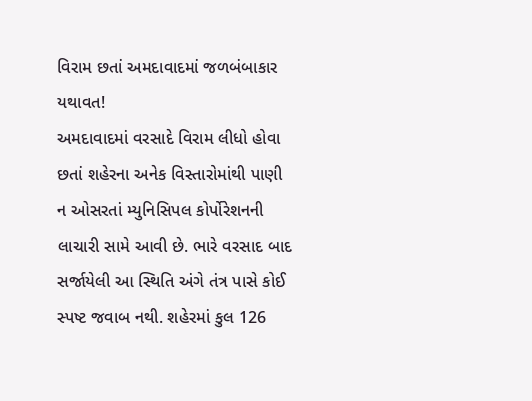વિરામ છતાં અમદાવાદમાં જળબંબાકાર યથાવત!
અમદાવાદમાં વરસાદે વિરામ લીધો હોવા છતાં શહેરના અનેક વિસ્તારોમાંથી પાણી ન ઓસરતાં મ્યુનિસિપલ કોર્પોરેશનની લાચારી સામે આવી છે. ભારે વરસાદ બાદ સર્જાયેલી આ સ્થિતિ અંગે તંત્ર પાસે કોઈ સ્પષ્ટ જવાબ નથી. શહેરમાં કુલ 126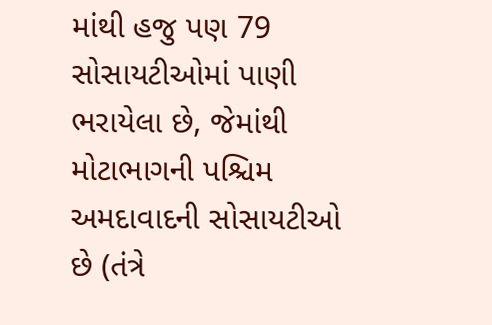માંથી હજુ પણ 79 સોસાયટીઓમાં પાણી ભરાયેલા છે, જેમાંથી મોટાભાગની પશ્ચિમ અમદાવાદની સોસાયટીઓ છે (તંત્રે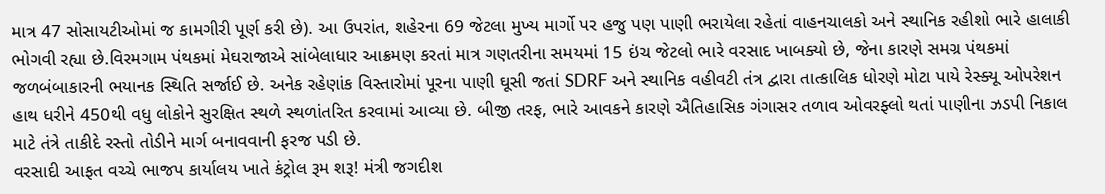માત્ર 47 સોસાયટીઓમાં જ કામગીરી પૂર્ણ કરી છે). આ ઉપરાંત, શહેરના 69 જેટલા મુખ્ય માર્ગો પર હજુ પણ પાણી ભરાયેલા રહેતાં વાહનચાલકો અને સ્થાનિક રહીશો ભારે હાલાકી ભોગવી રહ્યા છે.વિરમગામ પંથકમાં મેઘરાજાએ સાંબેલાધાર આક્રમણ કરતાં માત્ર ગણતરીના સમયમાં 15 ઇંચ જેટલો ભારે વરસાદ ખાબક્યો છે, જેના કારણે સમગ્ર પંથકમાં જળબંબાકારની ભયાનક સ્થિતિ સર્જાઈ છે. અનેક રહેણાંક વિસ્તારોમાં પૂરના પાણી ઘૂસી જતાં SDRF અને સ્થાનિક વહીવટી તંત્ર દ્વારા તાત્કાલિક ધોરણે મોટા પાયે રેસ્ક્યૂ ઓપરેશન હાથ ધરીને 450થી વધુ લોકોને સુરક્ષિત સ્થળે સ્થળાંતરિત કરવામાં આવ્યા છે. બીજી તરફ, ભારે આવકને કારણે ઐતિહાસિક ગંગાસર તળાવ ઓવરફ્લો થતાં પાણીના ઝડપી નિકાલ માટે તંત્રે તાકીદે રસ્તો તોડીને માર્ગ બનાવવાની ફરજ પડી છે.
વરસાદી આફત વચ્ચે ભાજપ કાર્યાલય ખાતે કંટ્રોલ રૂમ શરૂ! મંત્રી જગદીશ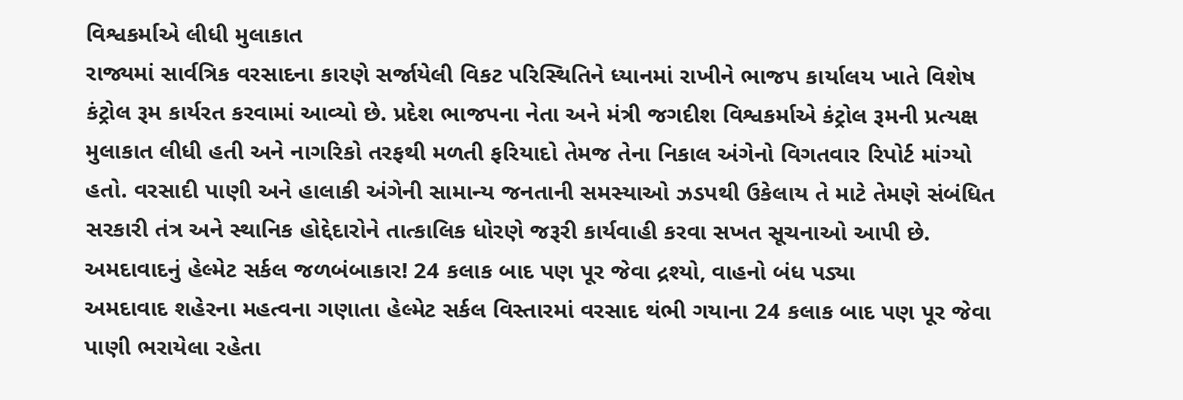વિશ્વકર્માએ લીધી મુલાકાત
રાજ્યમાં સાર્વત્રિક વરસાદના કારણે સર્જાયેલી વિકટ પરિસ્થિતિને ધ્યાનમાં રાખીને ભાજપ કાર્યાલય ખાતે વિશેષ કંટ્રોલ રૂમ કાર્યરત કરવામાં આવ્યો છે. પ્રદેશ ભાજપના નેતા અને મંત્રી જગદીશ વિશ્વકર્માએ કંટ્રોલ રૂમની પ્રત્યક્ષ મુલાકાત લીધી હતી અને નાગરિકો તરફથી મળતી ફરિયાદો તેમજ તેના નિકાલ અંગેનો વિગતવાર રિપોર્ટ માંગ્યો હતો. વરસાદી પાણી અને હાલાકી અંગેની સામાન્ય જનતાની સમસ્યાઓ ઝડપથી ઉકેલાય તે માટે તેમણે સંબંધિત સરકારી તંત્ર અને સ્થાનિક હોદ્દેદારોને તાત્કાલિક ધોરણે જરૂરી કાર્યવાહી કરવા સખત સૂચનાઓ આપી છે.
અમદાવાદનું હેલ્મેટ સર્કલ જળબંબાકાર! 24 કલાક બાદ પણ પૂર જેવા દ્રશ્યો, વાહનો બંધ પડ્યા
અમદાવાદ શહેરના મહત્વના ગણાતા હેલ્મેટ સર્કલ વિસ્તારમાં વરસાદ થંભી ગયાના 24 કલાક બાદ પણ પૂર જેવા પાણી ભરાયેલા રહેતા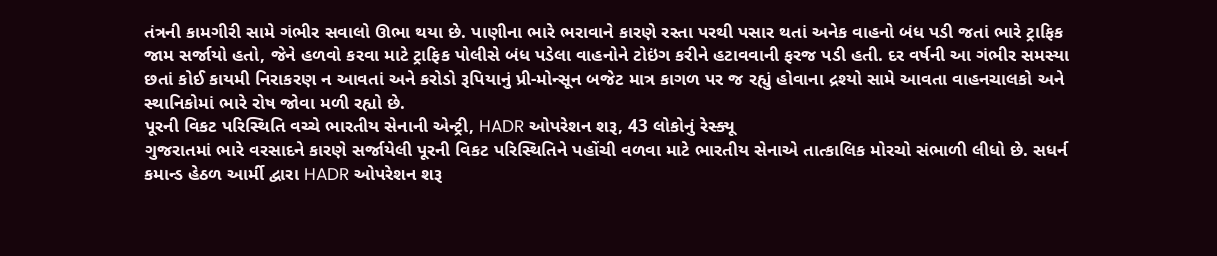તંત્રની કામગીરી સામે ગંભીર સવાલો ઊભા થયા છે. પાણીના ભારે ભરાવાને કારણે રસ્તા પરથી પસાર થતાં અનેક વાહનો બંધ પડી જતાં ભારે ટ્રાફિક જામ સર્જાયો હતો, જેને હળવો કરવા માટે ટ્રાફિક પોલીસે બંધ પડેલા વાહનોને ટોઇંગ કરીને હટાવવાની ફરજ પડી હતી. દર વર્ષની આ ગંભીર સમસ્યા છતાં કોઈ કાયમી નિરાકરણ ન આવતાં અને કરોડો રૂપિયાનું પ્રી-મોન્સૂન બજેટ માત્ર કાગળ પર જ રહ્યું હોવાના દ્રશ્યો સામે આવતા વાહનચાલકો અને સ્થાનિકોમાં ભારે રોષ જોવા મળી રહ્યો છે.
પૂરની વિકટ પરિસ્થિતિ વચ્ચે ભારતીય સેનાની એન્ટ્રી, HADR ઓપરેશન શરૂ, 43 લોકોનું રેસ્ક્યૂ
ગુજરાતમાં ભારે વરસાદને કારણે સર્જાયેલી પૂરની વિકટ પરિસ્થિતિને પહોંચી વળવા માટે ભારતીય સેનાએ તાત્કાલિક મોરચો સંભાળી લીધો છે. સધર્ન કમાન્ડ હેઠળ આર્મી દ્વારા HADR ઓપરેશન શરૂ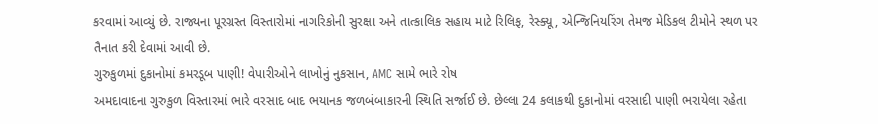કરવામાં આવ્યું છે. રાજ્યના પૂરગ્રસ્ત વિસ્તારોમાં નાગરિકોની સુરક્ષા અને તાત્કાલિક સહાય માટે રિલિફ, રેસ્ક્યૂ, એન્જિનિયરિંગ તેમજ મેડિકલ ટીમોને સ્થળ પર તૈનાત કરી દેવામાં આવી છે.
ગુરુકુળમાં દુકાનોમાં કમરડૂબ પાણી! વેપારીઓને લાખોનું નુકસાન, AMC સામે ભારે રોષ
અમદાવાદના ગુરુકુળ વિસ્તારમાં ભારે વરસાદ બાદ ભયાનક જળબંબાકારની સ્થિતિ સર્જાઈ છે. છેલ્લા 24 કલાકથી દુકાનોમાં વરસાદી પાણી ભરાયેલા રહેતા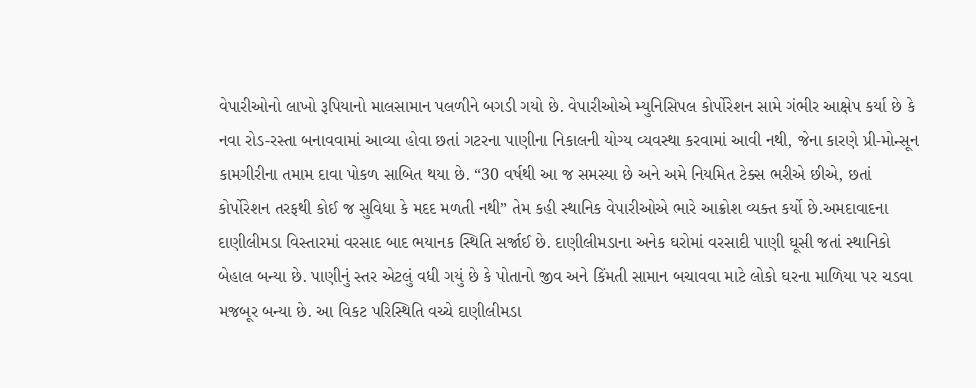વેપારીઓનો લાખો રૂપિયાનો માલસામાન પલળીને બગડી ગયો છે. વેપારીઓએ મ્યુનિસિપલ કોર્પોરેશન સામે ગંભીર આક્ષેપ કર્યા છે કે નવા રોડ-રસ્તા બનાવવામાં આવ્યા હોવા છતાં ગટરના પાણીના નિકાલની યોગ્ય વ્યવસ્થા કરવામાં આવી નથી, જેના કારણે પ્રી-મોન્સૂન કામગીરીના તમામ દાવા પોકળ સાબિત થયા છે. “30 વર્ષથી આ જ સમસ્યા છે અને અમે નિયમિત ટેક્સ ભરીએ છીએ, છતાં કોર્પોરેશન તરફથી કોઈ જ સુવિધા કે મદદ મળતી નથી” તેમ કહી સ્થાનિક વેપારીઓએ ભારે આક્રોશ વ્યક્ત કર્યો છે.અમદાવાદના દાણીલીમડા વિસ્તારમાં વરસાદ બાદ ભયાનક સ્થિતિ સર્જાઈ છે. દાણીલીમડાના અનેક ઘરોમાં વરસાદી પાણી ઘૂસી જતાં સ્થાનિકો બેહાલ બન્યા છે. પાણીનું સ્તર એટલું વધી ગયું છે કે પોતાનો જીવ અને કિંમતી સામાન બચાવવા માટે લોકો ઘરના માળિયા પર ચડવા મજબૂર બન્યા છે. આ વિકટ પરિસ્થિતિ વચ્ચે દાણીલીમડા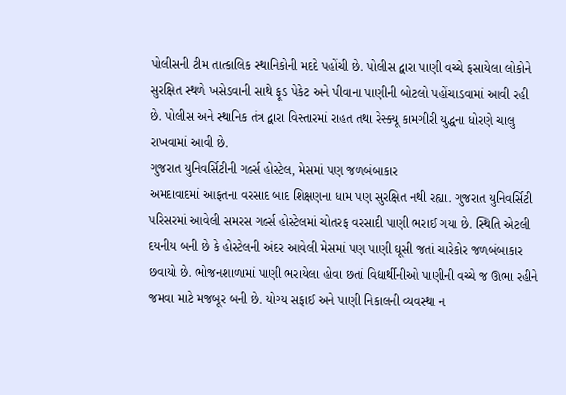પોલીસની ટીમ તાત્કાલિક સ્થાનિકોની મદદે પહોંચી છે. પોલીસ દ્વારા પાણી વચ્ચે ફસાયેલા લોકોને સુરક્ષિત સ્થળે ખસેડવાની સાથે ફૂડ પેકેટ અને પીવાના પાણીની બોટલો પહોંચાડવામાં આવી રહી છે. પોલીસ અને સ્થાનિક તંત્ર દ્વારા વિસ્તારમાં રાહત તથા રેસ્ક્યૂ કામગીરી યુદ્ધના ધોરણે ચાલુ રાખવામાં આવી છે.
ગુજરાત યુનિવર્સિટીની ગર્લ્સ હોસ્ટેલ, મેસમાં પણ જળબંબાકાર
અમદાવાદમાં આફતના વરસાદ બાદ શિક્ષણના ધામ પણ સુરક્ષિત નથી રહ્યા. ગુજરાત યુનિવર્સિટી પરિસરમાં આવેલી સમરસ ગર્લ્સ હોસ્ટેલમાં ચોતરફ વરસાદી પાણી ભરાઈ ગયા છે. સ્થિતિ એટલી દયનીય બની છે કે હોસ્ટેલની અંદર આવેલી મેસમાં પણ પાણી ઘૂસી જતાં ચારેકોર જળબંબાકાર છવાયો છે. ભોજનશાળામાં પાણી ભરાયેલા હોવા છતાં વિદ્યાર્થીનીઓ પાણીની વચ્ચે જ ઊભા રહીને જમવા માટે મજબૂર બની છે. યોગ્ય સફાઈ અને પાણી નિકાલની વ્યવસ્થા ન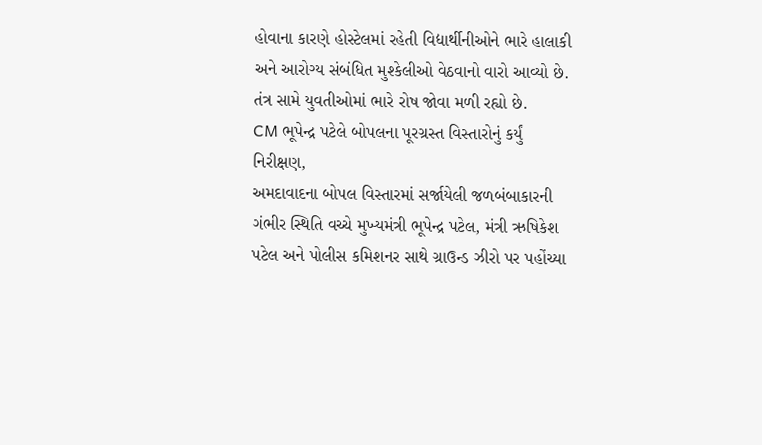હોવાના કારણે હોસ્ટેલમાં રહેતી વિદ્યાર્થીનીઓને ભારે હાલાકી અને આરોગ્ય સંબંધિત મુશ્કેલીઓ વેઠવાનો વારો આવ્યો છે. તંત્ર સામે યુવતીઓમાં ભારે રોષ જોવા મળી રહ્યો છે.
CM ભૂપેન્દ્ર પટેલે બોપલના પૂરગ્રસ્ત વિસ્તારોનું કર્યું નિરીક્ષણ,
અમદાવાદના બોપલ વિસ્તારમાં સર્જાયેલી જળબંબાકારની ગંભીર સ્થિતિ વચ્ચે મુખ્યમંત્રી ભૂપેન્દ્ર પટેલ, મંત્રી ઋષિકેશ પટેલ અને પોલીસ કમિશનર સાથે ગ્રાઉન્ડ ઝીરો પર પહોંચ્યા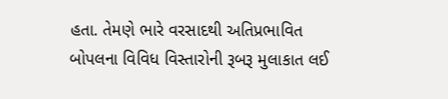હતા. તેમણે ભારે વરસાદથી અતિપ્રભાવિત બોપલના વિવિધ વિસ્તારોની રૂબરૂ મુલાકાત લઈ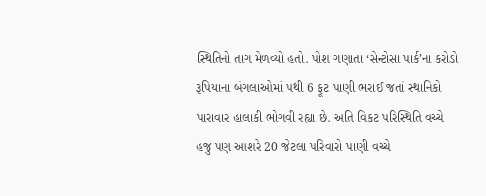સ્થિતિનો તાગ મેળવ્યો હતો. પોશ ગણાતા ‘સેન્ટોસા પાર્ક’ના કરોડો રૂપિયાના બંગલાઓમાં ૫થી 6 ફૂટ પાણી ભરાઈ જતાં સ્થાનિકો પારાવાર હાલાકી ભોગવી રહ્યા છે. અતિ વિકટ પરિસ્થિતિ વચ્ચે હજુ પણ આશરે 20 જેટલા પરિવારો પાણી વચ્ચે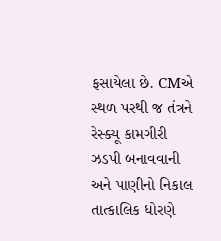ફસાયેલા છે. CMએ સ્થળ પરથી જ તંત્રને રેસ્ક્યૂ કામગીરી ઝડપી બનાવવાની અને પાણીનો નિકાલ તાત્કાલિક ધોરણે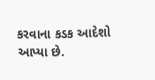કરવાના કડક આદેશો આપ્યા છે.